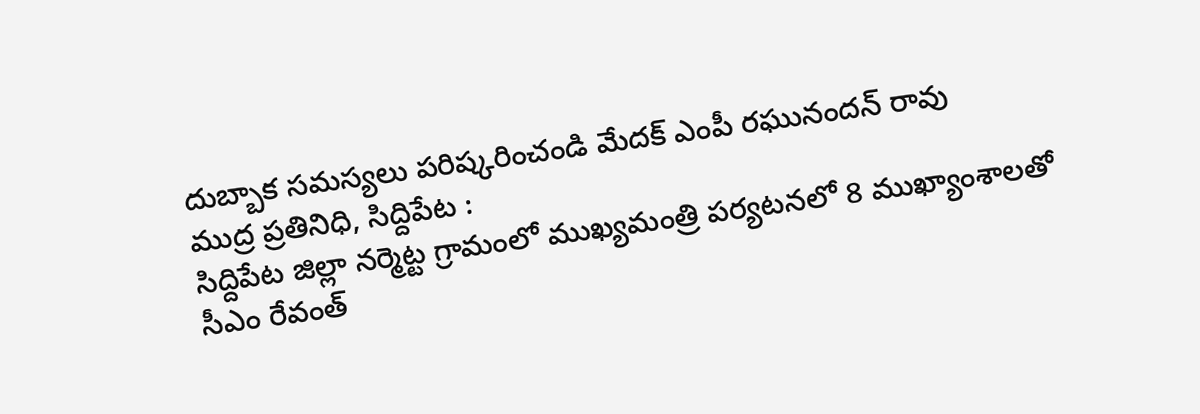దుబ్బాక సమస్యలు పరిష్కరించండి మేదక్ ఎంపీ రఘునందన్ రావు
ముద్ర ప్రతినిధి, సిద్దిపేట :
సిద్దిపేట జిల్లా నర్మెట్ట గ్రామంలో ముఖ్యమంత్రి పర్యటనలో 8 ముఖ్యాంశాలతో సీఎం రేవంత్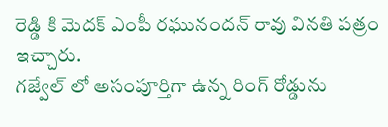రెడ్డి కి మెదక్ ఎంపీ రఘునందన్ రావు వినతి పత్రం ఇచ్చారు.
గజ్వేల్ లో అసంపూర్తిగా ఉన్న రింగ్ రోడ్డును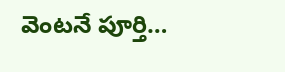వెంటనే పూర్తి…